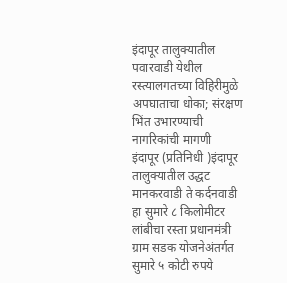इंदापूर तालुक्यातील पवारवाडी येथील रस्त्यालगतच्या विहिरीमुळे अपघाताचा धोका; संरक्षण भिंत उभारण्याची नागरिकांची मागणी
इंदापूर (प्रतिनिधी )इंदापूर तालुक्यातील उद्धट मानकरवाडी ते कर्दनवाडी हा सुमारे ८ किलोमीटर लांबीचा रस्ता प्रधानमंत्री ग्राम सडक योजनेअंतर्गत सुमारे ५ कोटी रुपये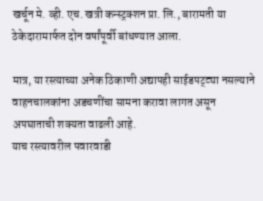खर्चून मे. व्ही. एच. खत्री कन्स्ट्रक्शन प्रा. लि., बारामती या ठेकेदारामार्फत दोन वर्षांपूर्वी बांधण्यात आला.

मात्र, या रस्त्याच्या अनेक ठिकाणी अद्यापही साईडपट्ट्या नसल्याने वाहनचालकांना अडचणींचा सामना करावा लागत असून अपघाताची शक्यता वाढली आहे.
याच रस्त्यावरील पवारवाडी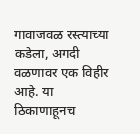गावाजवळ रस्त्याच्या कडेला, अगदी वळणावर एक विहीर आहे. या ठिकाणाहूनच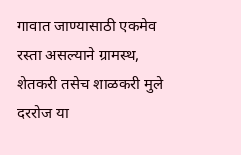गावात जाण्यासाठी एकमेव रस्ता असल्याने ग्रामस्थ, शेतकरी तसेच शाळकरी मुले दररोज या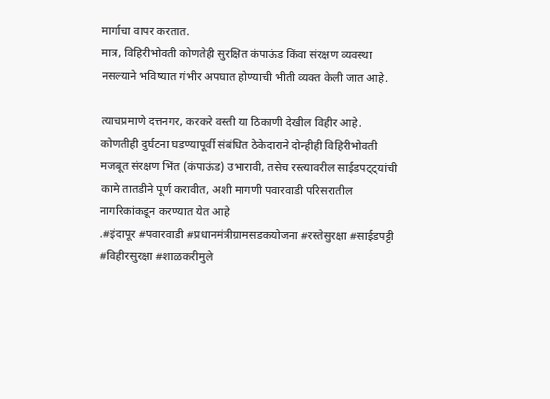मार्गाचा वापर करतात.
मात्र, विहिरीभोवती कोणतेही सुरक्षित कंपाऊंड किंवा संरक्षण व्यवस्था नसल्याने भविष्यात गंभीर अपघात होण्याची भीती व्यक्त केली जात आहे.

त्याचप्रमाणे दत्तनगर, करकरे वस्ती या ठिकाणी देखील विहीर आहे.
कोणतीही दुर्घटना घडण्यापूर्वी संबंधित ठेकेदाराने दोन्हीही विहिरीभोवती मजबूत संरक्षण भिंत (कंपाऊंड) उभारावी, तसेच रस्त्यावरील साईडपट्ट्यांची कामे तातडीने पूर्ण करावीत, अशी मागणी पवारवाडी परिसरातील नागरिकांकडून करण्यात येत आहे
.#इंदापूर #पवारवाडी #प्रधानमंत्रीग्रामसडकयोजना #रस्तेसुरक्षा #साईडपट्टी #विहीरसुरक्षा #शाळकरीमुले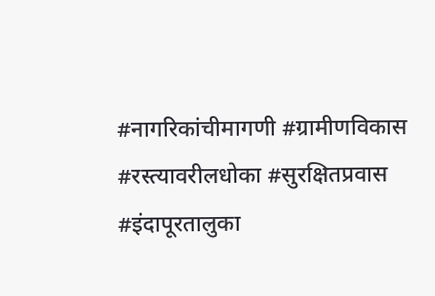#नागरिकांचीमागणी #ग्रामीणविकास #रस्त्यावरीलधोका #सुरक्षितप्रवास #इंदापूरतालुका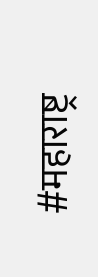#महाराष्ट्र